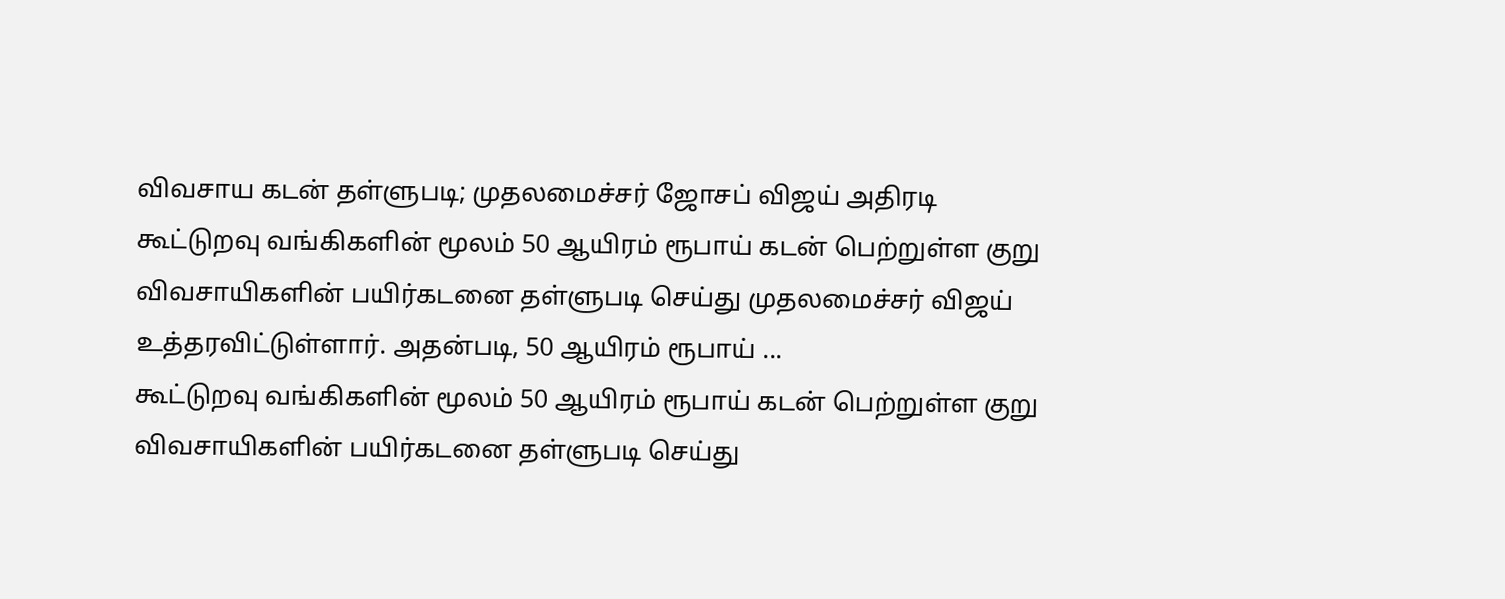விவசாய கடன் தள்ளுபடி; முதலமைச்சர் ஜோசப் விஜய் அதிரடி
கூட்டுறவு வங்கிகளின் மூலம் 50 ஆயிரம் ரூபாய் கடன் பெற்றுள்ள குறு விவசாயிகளின் பயிர்கடனை தள்ளுபடி செய்து முதலமைச்சர் விஜய் உத்தரவிட்டுள்ளார். அதன்படி, 50 ஆயிரம் ரூபாய் ...
கூட்டுறவு வங்கிகளின் மூலம் 50 ஆயிரம் ரூபாய் கடன் பெற்றுள்ள குறு விவசாயிகளின் பயிர்கடனை தள்ளுபடி செய்து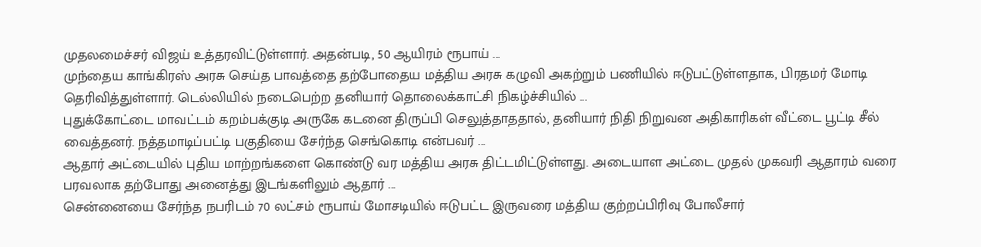முதலமைச்சர் விஜய் உத்தரவிட்டுள்ளார். அதன்படி, 50 ஆயிரம் ரூபாய் ...
முந்தைய காங்கிரஸ் அரசு செய்த பாவத்தை தற்போதைய மத்திய அரசு கழுவி அகற்றும் பணியில் ஈடுபட்டுள்ளதாக, பிரதமர் மோடி தெரிவித்துள்ளார். டெல்லியில் நடைபெற்ற தனியார் தொலைக்காட்சி நிகழ்ச்சியில் ...
புதுக்கோட்டை மாவட்டம் கறம்பக்குடி அருகே கடனை திருப்பி செலுத்தாததால், தனியார் நிதி நிறுவன அதிகாரிகள் வீட்டை பூட்டி சீல் வைத்தனர். நத்தமாடிப்பட்டி பகுதியை சேர்ந்த செங்கொடி என்பவர் ...
ஆதார் அட்டையில் புதிய மாற்றங்களை கொண்டு வர மத்திய அரசு திட்டமிட்டுள்ளது. அடையாள அட்டை முதல் முகவரி ஆதாரம் வரை பரவலாக தற்போது அனைத்து இடங்களிலும் ஆதார் ...
சென்னையை சேர்ந்த நபரிடம் 70 லட்சம் ரூபாய் மோசடியில் ஈடுபட்ட இருவரை மத்திய குற்றப்பிரிவு போலீசார்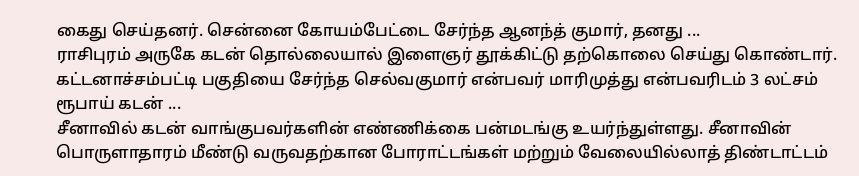கைது செய்தனர். சென்னை கோயம்பேட்டை சேர்ந்த ஆனந்த் குமார், தனது ...
ராசிபுரம் அருகே கடன் தொல்லையால் இளைஞர் தூக்கிட்டு தற்கொலை செய்து கொண்டார். கட்டனாச்சம்பட்டி பகுதியை சேர்ந்த செல்வகுமார் என்பவர் மாரிமுத்து என்பவரிடம் 3 லட்சம் ரூபாய் கடன் ...
சீனாவில் கடன் வாங்குபவர்களின் எண்ணிக்கை பன்மடங்கு உயர்ந்துள்ளது. சீனாவின் பொருளாதாரம் மீண்டு வருவதற்கான போராட்டங்கள் மற்றும் வேலையில்லாத் திண்டாட்டம்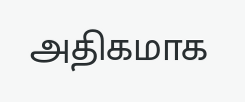அதிகமாக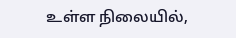உள்ள நிலையில்,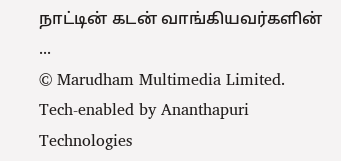நாட்டின் கடன் வாங்கியவர்களின் ...
© Marudham Multimedia Limited.
Tech-enabled by Ananthapuri Technologies